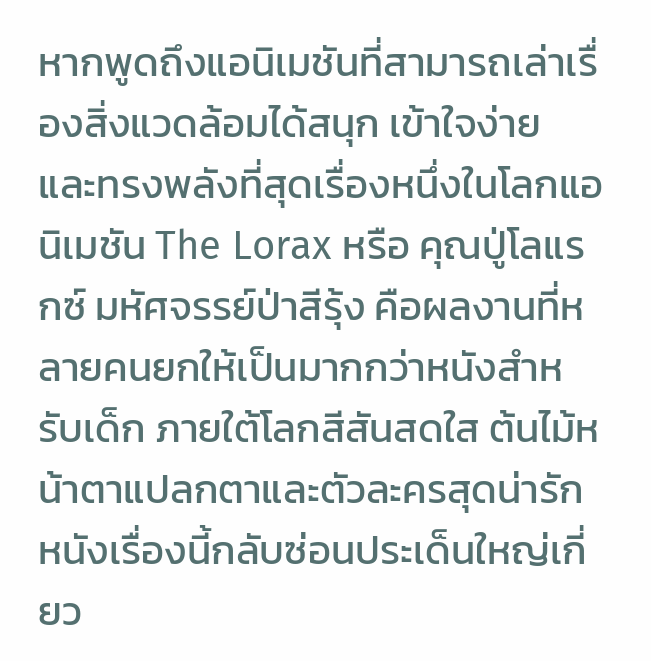หากพูดถึงแอนิเมชันที่สามารถเล่าเรื่องสิ่งแวดล้อมได้สนุก เข้าใจง่าย และทรงพลังที่สุดเรื่องหนึ่งในโลกแอนิเมชัน The Lorax หรือ คุณปู่โลแรกซ์ มหัศจรรย์ป่าสีรุ้ง คือผลงานที่หลายคนยกให้เป็นมากกว่าหนังสำหรับเด็ก ภายใต้โลกสีสันสดใส ต้นไม้หน้าตาแปลกตาและตัวละครสุดน่ารัก หนังเรื่องนี้กลับซ่อนประเด็นใหญ่เกี่ยว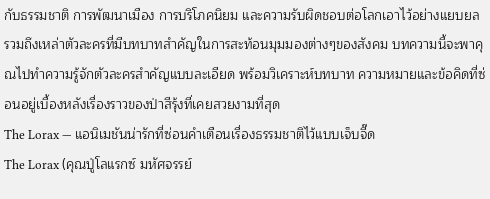กับธรรมชาติ การพัฒนาเมือง การบริโภคนิยม และความรับผิดชอบต่อโลกเอาไว้อย่างแยบยล รวมถึงเหล่าตัวละครที่มีบทบาทสำคัญในการสะท้อนมุมมองต่างๆของสังคม บทความนี้จะพาคุณไปทำความรู้จักตัวละครสำคัญแบบละเอียด พร้อมวิเคราะห์บทบาท ความหมายและข้อคิดที่ซ่อนอยู่เบื้องหลังเรื่องราวของป่าสีรุ้งที่เคยสวยงามที่สุด
The Lorax — แอนิเมชันน่ารักที่ซ่อนคำเตือนเรื่องธรรมชาติไว้แบบเจ็บจี๊ด
The Lorax (คุณปู่โลแรกซ์ มหัศจรรย์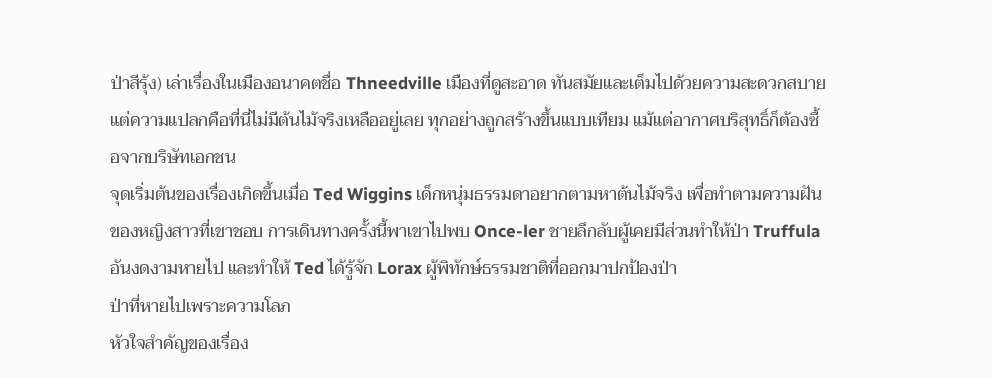ป่าสีรุ้ง) เล่าเรื่องในเมืองอนาคตชื่อ Thneedville เมืองที่ดูสะอาด ทันสมัยและเต็มไปด้วยความสะดวกสบาย แต่ความแปลกคือที่นี่ไม่มีต้นไม้จริงเหลืออยู่เลย ทุกอย่างถูกสร้างขึ้นแบบเทียม แม้แต่อากาศบริสุทธิ์ก็ต้องซื้อจากบริษัทเอกชน
จุดเริ่มต้นของเรื่องเกิดขึ้นเมื่อ Ted Wiggins เด็กหนุ่มธรรมดาอยากตามหาต้นไม้จริง เพื่อทำตามความฝันของหญิงสาวที่เขาชอบ การเดินทางครั้งนี้พาเขาไปพบ Once-ler ชายลึกลับผู้เคยมีส่วนทำให้ป่า Truffula อันงดงามหายไป และทำให้ Ted ได้รู้จัก Lorax ผู้พิทักษ์ธรรมชาติที่ออกมาปกป้องป่า
ป่าที่หายไปเพราะความโลภ
หัวใจสำคัญของเรื่อง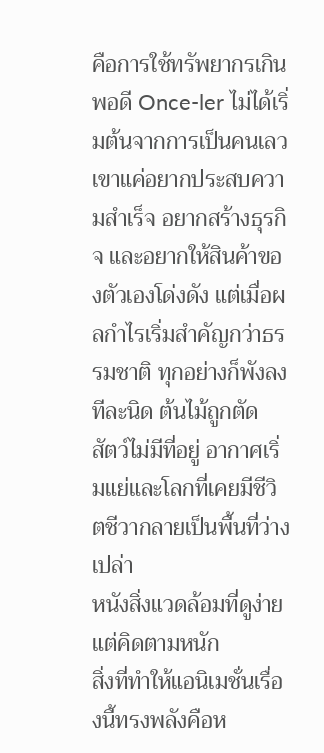คือการใช้ทรัพยากรเกินพอดี Once-ler ไม่ได้เริ่มต้นจากการเป็นคนเลว เขาแค่อยากประสบความสำเร็จ อยากสร้างธุรกิจ และอยากให้สินค้าของตัวเองโด่งดัง แต่เมื่อผลกำไรเริ่มสำคัญกว่าธรรมชาติ ทุกอย่างก็พังลงทีละนิด ต้นไม้ถูกตัด สัตว์ไม่มีที่อยู่ อากาศเริ่มแย่และโลกที่เคยมีชีวิตชีวากลายเป็นพื้นที่ว่างเปล่า
หนังสิ่งแวดล้อมที่ดูง่ายแต่คิดตามหนัก
สิ่งที่ทำให้แอนิเมชั่นเรื่องนี้ทรงพลังคือห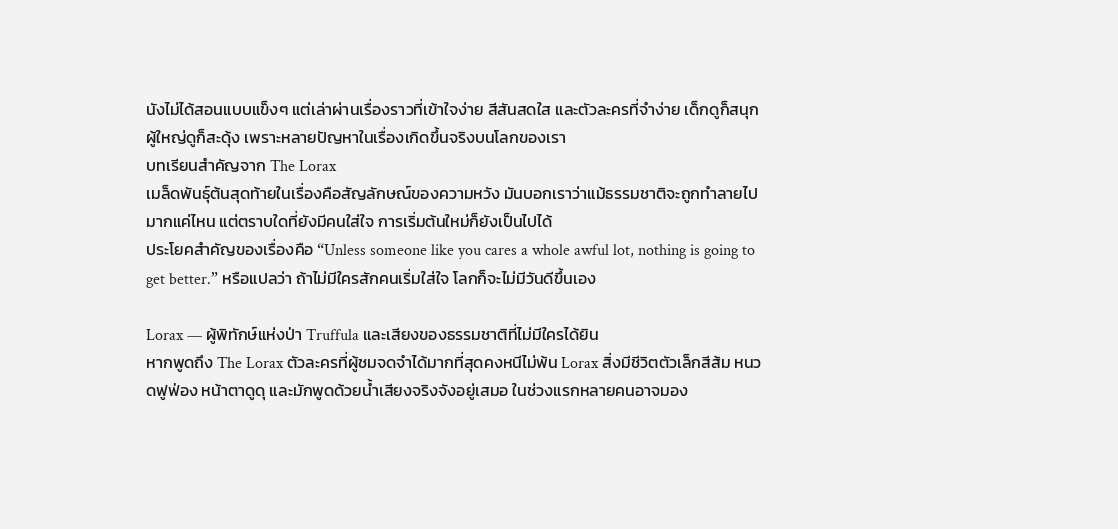นังไม่ได้สอนแบบแข็งๆ แต่เล่าผ่านเรื่องราวที่เข้าใจง่าย สีสันสดใส และตัวละครที่จำง่าย เด็กดูก็สนุก ผู้ใหญ่ดูก็สะดุ้ง เพราะหลายปัญหาในเรื่องเกิดขึ้นจริงบนโลกของเรา
บทเรียนสำคัญจาก The Lorax
เมล็ดพันธุ์ต้นสุดท้ายในเรื่องคือสัญลักษณ์ของความหวัง มันบอกเราว่าแม้ธรรมชาติจะถูกทำลายไปมากแค่ไหน แต่ตราบใดที่ยังมีคนใส่ใจ การเริ่มต้นใหม่ก็ยังเป็นไปได้
ประโยคสำคัญของเรื่องคือ “Unless someone like you cares a whole awful lot, nothing is going to get better.” หรือแปลว่า ถ้าไม่มีใครสักคนเริ่มใส่ใจ โลกก็จะไม่มีวันดีขึ้นเอง

Lorax — ผู้พิทักษ์แห่งป่า Truffula และเสียงของธรรมชาติที่ไม่มีใครได้ยิน
หากพูดถึง The Lorax ตัวละครที่ผู้ชมจดจำได้มากที่สุดคงหนีไม่พ้น Lorax สิ่งมีชีวิตตัวเล็กสีส้ม หนวดฟูฟ่อง หน้าตาดูดุ และมักพูดด้วยน้ำเสียงจริงจังอยู่เสมอ ในช่วงแรกหลายคนอาจมอง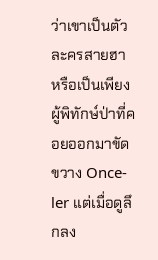ว่าเขาเป็นตัวละครสายฮา หรือเป็นเพียงผู้พิทักษ์ป่าที่คอยออกมาขัดขวาง Once-ler แต่เมื่อดูลึกลง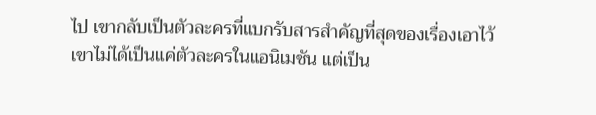ไป เขากลับเป็นตัวละครที่แบกรับสารสำคัญที่สุดของเรื่องเอาไว้
เขาไม่ได้เป็นแค่ตัวละครในแอนิเมชัน แต่เป็น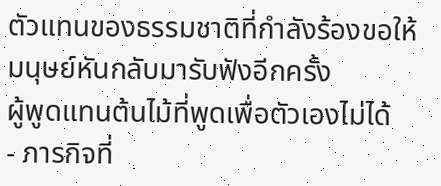ตัวแทนของธรรมชาติที่กำลังร้องขอให้มนุษย์หันกลับมารับฟังอีกครั้ง
ผู้พูดแทนต้นไม้ที่พูดเพื่อตัวเองไม่ได้
- ภารกิจที่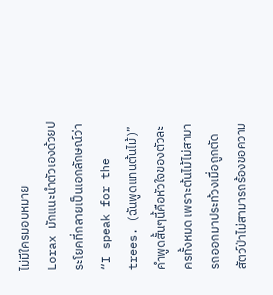ไม่มีใครมอบหมาย
Lorax มักแนะนำตัวเองด้วยประโยคที่กลายเป็นเอกลักษณ์ว่า “I speak for the trees. (ฉันพูดแทนต้นไม้)” คำพูดสั้นๆนี้คือหัวใจของตัวละครทั้งหมด เพราะต้นไม้ไม่สามารถออกมาประท้วงเมื่อถูกตัด สัตว์ป่าไม่สามารถร้องขอความ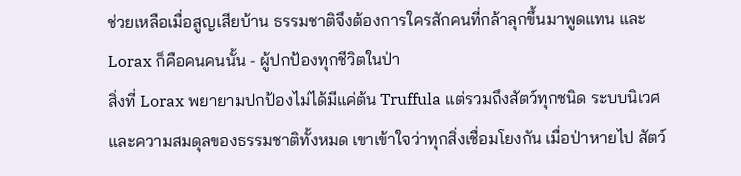ช่วยเหลือเมื่อสูญเสียบ้าน ธรรมชาติจึงต้องการใครสักคนที่กล้าลุกขึ้นมาพูดแทน และ Lorax ก็คือคนคนนั้น - ผู้ปกป้องทุกชีวิตในป่า
สิ่งที่ Lorax พยายามปกป้องไม่ได้มีแค่ต้น Truffula แต่รวมถึงสัตว์ทุกชนิด ระบบนิเวศ และความสมดุลของธรรมชาติทั้งหมด เขาเข้าใจว่าทุกสิ่งเชื่อมโยงกัน เมื่อป่าหายไป สัตว์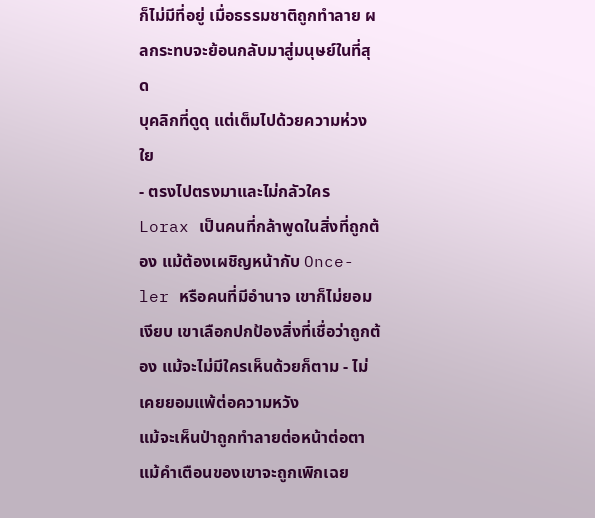ก็ไม่มีที่อยู่ เมื่อธรรมชาติถูกทำลาย ผลกระทบจะย้อนกลับมาสู่มนุษย์ในที่สุด
บุคลิกที่ดูดุ แต่เต็มไปด้วยความห่วงใย
- ตรงไปตรงมาและไม่กลัวใคร
Lorax เป็นคนที่กล้าพูดในสิ่งที่ถูกต้อง แม้ต้องเผชิญหน้ากับ Once-ler หรือคนที่มีอำนาจ เขาก็ไม่ยอมเงียบ เขาเลือกปกป้องสิ่งที่เชื่อว่าถูกต้อง แม้จะไม่มีใครเห็นด้วยก็ตาม - ไม่เคยยอมแพ้ต่อความหวัง
แม้จะเห็นป่าถูกทำลายต่อหน้าต่อตา แม้คำเตือนของเขาจะถูกเพิกเฉย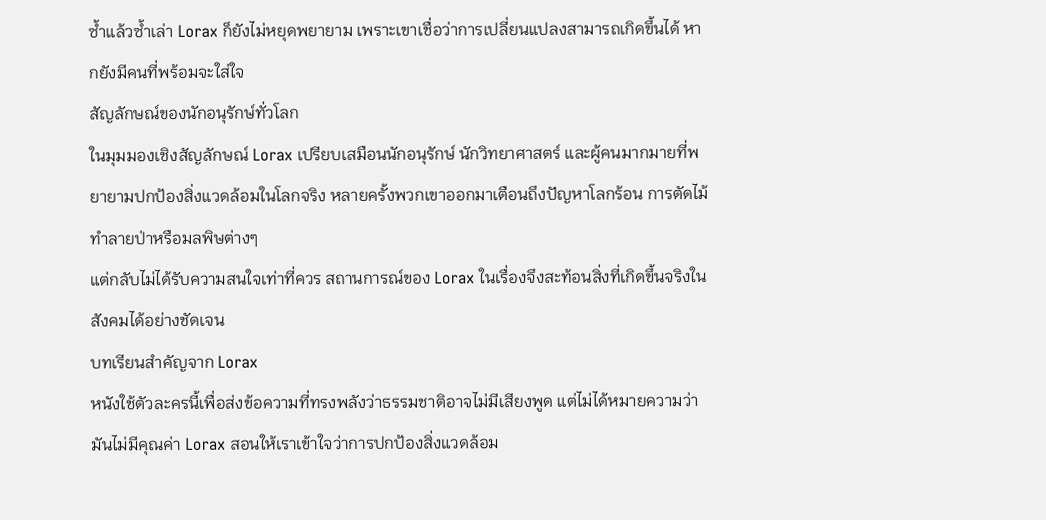ซ้ำแล้วซ้ำเล่า Lorax ก็ยังไม่หยุดพยายาม เพราะเขาเชื่อว่าการเปลี่ยนแปลงสามารถเกิดขึ้นได้ หากยังมีคนที่พร้อมจะใส่ใจ
สัญลักษณ์ของนักอนุรักษ์ทั่วโลก
ในมุมมองเชิงสัญลักษณ์ Lorax เปรียบเสมือนนักอนุรักษ์ นักวิทยาศาสตร์ และผู้คนมากมายที่พยายามปกป้องสิ่งแวดล้อมในโลกจริง หลายครั้งพวกเขาออกมาเตือนถึงปัญหาโลกร้อน การตัดไม้ทำลายป่าหรือมลพิษต่างๆ
แต่กลับไม่ได้รับความสนใจเท่าที่ควร สถานการณ์ของ Lorax ในเรื่องจึงสะท้อนสิ่งที่เกิดขึ้นจริงในสังคมได้อย่างชัดเจน
บทเรียนสำคัญจาก Lorax
หนังใช้ตัวละครนี้เพื่อส่งข้อความที่ทรงพลังว่าธรรมชาติอาจไม่มีเสียงพูด แต่ไม่ได้หมายความว่ามันไม่มีคุณค่า Lorax สอนให้เราเข้าใจว่าการปกป้องสิ่งแวดล้อม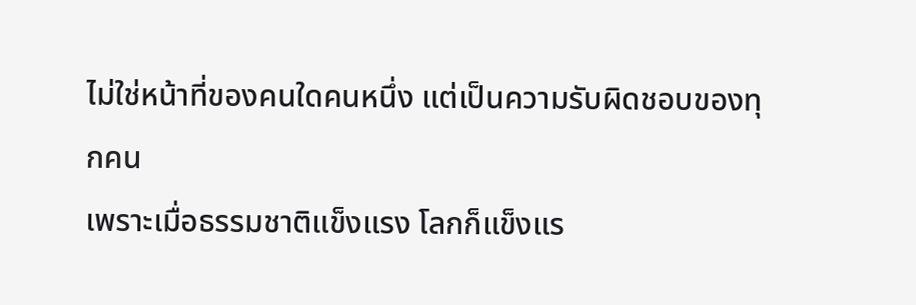ไม่ใช่หน้าที่ของคนใดคนหนึ่ง แต่เป็นความรับผิดชอบของทุกคน
เพราะเมื่อธรรมชาติแข็งแรง โลกก็แข็งแร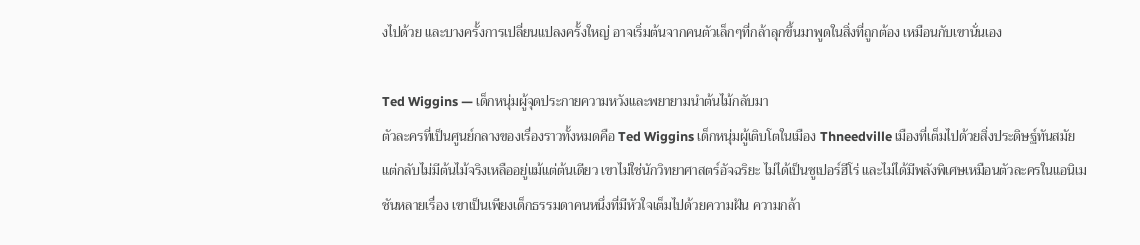งไปด้วย และบางครั้งการเปลี่ยนแปลงครั้งใหญ่ อาจเริ่มต้นจากคนตัวเล็กๆที่กล้าลุกขึ้นมาพูดในสิ่งที่ถูกต้อง เหมือนกับเขานั่นเอง

Ted Wiggins — เด็กหนุ่มผู้จุดประกายความหวังและพยายามนำต้นไม้กลับมา
ตัวละครที่เป็นศูนย์กลางของเรื่องราวทั้งหมดคือ Ted Wiggins เด็กหนุ่มผู้เติบโตในเมือง Thneedville เมืองที่เต็มไปด้วยสิ่งประดิษฐ์ทันสมัย แต่กลับไม่มีต้นไม้จริงเหลืออยู่แม้แต่ต้นเดียว เขาไม่ใช่นักวิทยาศาสตร์อัจฉริยะ ไม่ได้เป็นซูเปอร์ฮีโร่ และไม่ได้มีพลังพิเศษเหมือนตัวละครในแอนิเมชันหลายเรื่อง เขาเป็นเพียงเด็กธรรมดาคนหนึ่งที่มีหัวใจเต็มไปด้วยความฝัน ความกล้า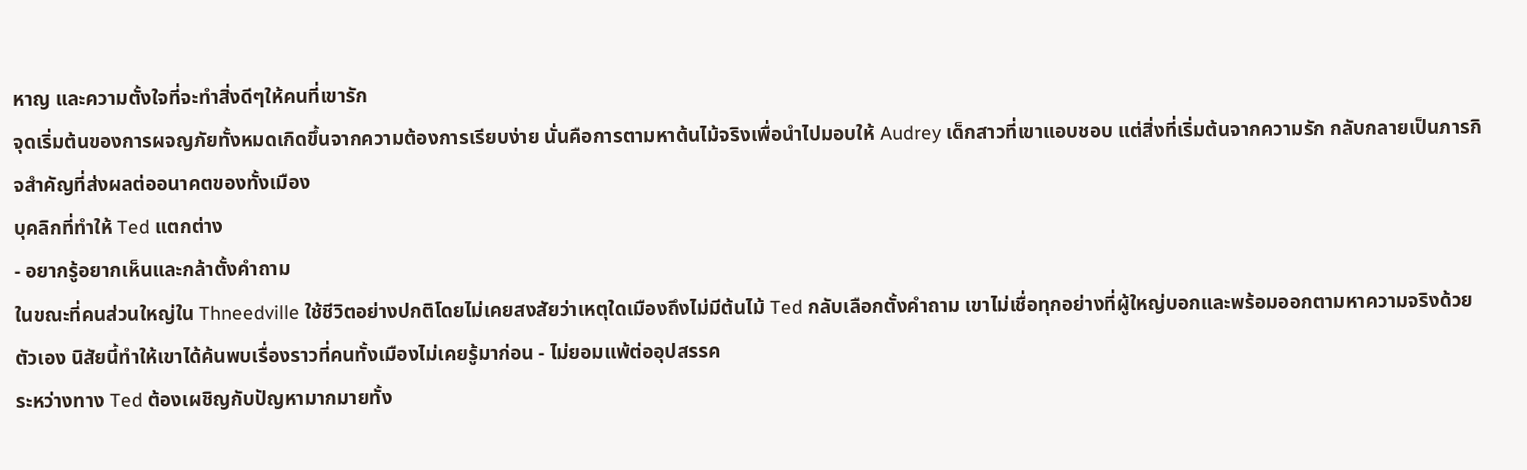หาญ และความตั้งใจที่จะทำสิ่งดีๆให้คนที่เขารัก
จุดเริ่มต้นของการผจญภัยทั้งหมดเกิดขึ้นจากความต้องการเรียบง่าย นั่นคือการตามหาต้นไม้จริงเพื่อนำไปมอบให้ Audrey เด็กสาวที่เขาแอบชอบ แต่สิ่งที่เริ่มต้นจากความรัก กลับกลายเป็นภารกิจสำคัญที่ส่งผลต่ออนาคตของทั้งเมือง
บุคลิกที่ทำให้ Ted แตกต่าง
- อยากรู้อยากเห็นและกล้าตั้งคำถาม
ในขณะที่คนส่วนใหญ่ใน Thneedville ใช้ชีวิตอย่างปกติโดยไม่เคยสงสัยว่าเหตุใดเมืองถึงไม่มีต้นไม้ Ted กลับเลือกตั้งคำถาม เขาไม่เชื่อทุกอย่างที่ผู้ใหญ่บอกและพร้อมออกตามหาความจริงด้วยตัวเอง นิสัยนี้ทำให้เขาได้ค้นพบเรื่องราวที่คนทั้งเมืองไม่เคยรู้มาก่อน - ไม่ยอมแพ้ต่ออุปสรรค
ระหว่างทาง Ted ต้องเผชิญกับปัญหามากมายทั้ง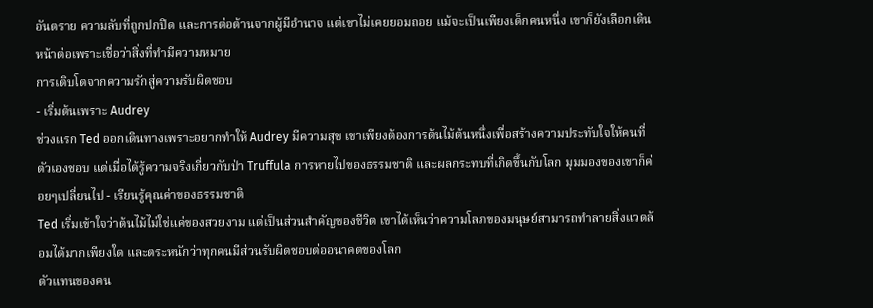อันตราย ความลับที่ถูกปกปิด และการต่อต้านจากผู้มีอำนาจ แต่เขาไม่เคยยอมถอย แม้จะเป็นเพียงเด็กคนหนึ่ง เขาก็ยังเลือกเดินหน้าต่อเพราะเชื่อว่าสิ่งที่ทำมีความหมาย
การเติบโตจากความรักสู่ความรับผิดชอบ
- เริ่มต้นเพราะ Audrey
ช่วงแรก Ted ออกเดินทางเพราะอยากทำให้ Audrey มีความสุข เขาเพียงต้องการต้นไม้ต้นหนึ่งเพื่อสร้างความประทับใจให้คนที่ตัวเองชอบ แต่เมื่อได้รู้ความจริงเกี่ยวกับป่า Truffula การหายไปของธรรมชาติ และผลกระทบที่เกิดขึ้นกับโลก มุมมองของเขาก็ค่อยๆเปลี่ยนไป - เรียนรู้คุณค่าของธรรมชาติ
Ted เริ่มเข้าใจว่าต้นไม้ไม่ใช่แค่ของสวยงาม แต่เป็นส่วนสำคัญของชีวิต เขาได้เห็นว่าความโลภของมนุษย์สามารถทำลายสิ่งแวดล้อมได้มากเพียงใด และตระหนักว่าทุกคนมีส่วนรับผิดชอบต่ออนาคตของโลก
ตัวแทนของคน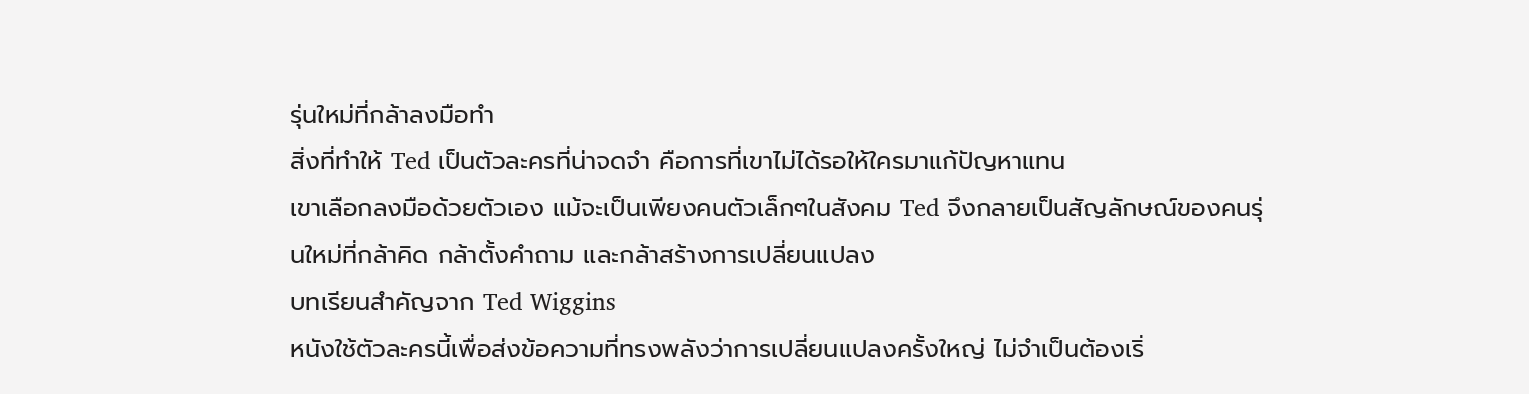รุ่นใหม่ที่กล้าลงมือทำ
สิ่งที่ทำให้ Ted เป็นตัวละครที่น่าจดจำ คือการที่เขาไม่ได้รอให้ใครมาแก้ปัญหาแทน
เขาเลือกลงมือด้วยตัวเอง แม้จะเป็นเพียงคนตัวเล็กๆในสังคม Ted จึงกลายเป็นสัญลักษณ์ของคนรุ่นใหม่ที่กล้าคิด กล้าตั้งคำถาม และกล้าสร้างการเปลี่ยนแปลง
บทเรียนสำคัญจาก Ted Wiggins
หนังใช้ตัวละครนี้เพื่อส่งข้อความที่ทรงพลังว่าการเปลี่ยนแปลงครั้งใหญ่ ไม่จำเป็นต้องเริ่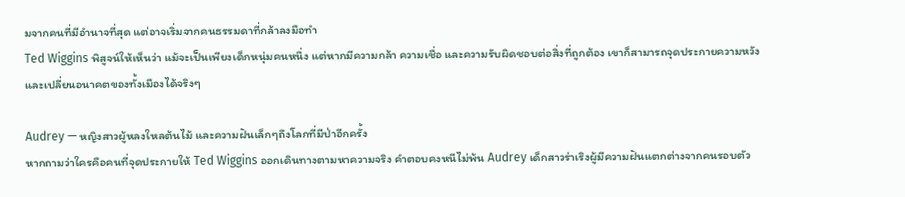มจากคนที่มีอำนาจที่สุด แต่อาจเริ่มจากคนธรรมดาที่กล้าลงมือทำ
Ted Wiggins พิสูจน์ให้เห็นว่า แม้จะเป็นเพียงเด็กหนุ่มคนหนึ่ง แต่หากมีความกล้า ความเชื่อ และความรับผิดชอบต่อสิ่งที่ถูกต้อง เขาก็สามารถจุดประกายความหวังและเปลี่ยนอนาคตของทั้งเมืองได้จริงๆ

Audrey — หญิงสาวผู้หลงใหลต้นไม้ และความฝันเล็กๆถึงโลกที่มีป่าอีกครั้ง
หากถามว่าใครคือคนที่จุดประกายให้ Ted Wiggins ออกเดินทางตามหาความจริง คำตอบคงหนีไม่พ้น Audrey เด็กสาวร่าเริงผู้มีความฝันแตกต่างจากคนรอบตัว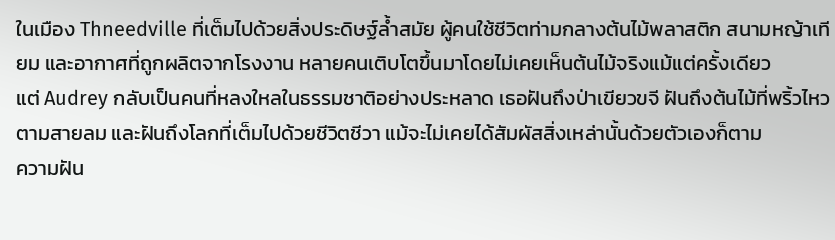ในเมือง Thneedville ที่เต็มไปด้วยสิ่งประดิษฐ์ล้ำสมัย ผู้คนใช้ชีวิตท่ามกลางต้นไม้พลาสติก สนามหญ้าเทียม และอากาศที่ถูกผลิตจากโรงงาน หลายคนเติบโตขึ้นมาโดยไม่เคยเห็นต้นไม้จริงแม้แต่ครั้งเดียว
แต่ Audrey กลับเป็นคนที่หลงใหลในธรรมชาติอย่างประหลาด เธอฝันถึงป่าเขียวขจี ฝันถึงต้นไม้ที่พริ้วไหวตามสายลม และฝันถึงโลกที่เต็มไปด้วยชีวิตชีวา แม้จะไม่เคยได้สัมผัสสิ่งเหล่านั้นด้วยตัวเองก็ตาม
ความฝัน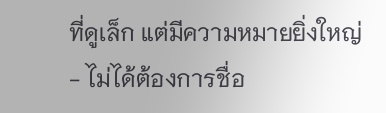ที่ดูเล็ก แต่มีความหมายยิ่งใหญ่
- ไม่ได้ต้องการชื่อ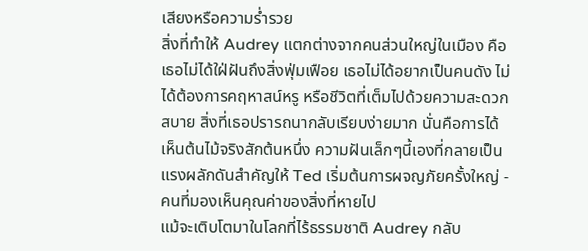เสียงหรือความร่ำรวย
สิ่งที่ทำให้ Audrey แตกต่างจากคนส่วนใหญ่ในเมือง คือเธอไม่ได้ใฝ่ฝันถึงสิ่งฟุ่มเฟือย เธอไม่ได้อยากเป็นคนดัง ไม่ได้ต้องการคฤหาสน์หรู หรือชีวิตที่เต็มไปด้วยความสะดวกสบาย สิ่งที่เธอปรารถนากลับเรียบง่ายมาก นั่นคือการได้เห็นต้นไม้จริงสักต้นหนึ่ง ความฝันเล็กๆนี้เองที่กลายเป็นแรงผลักดันสำคัญให้ Ted เริ่มต้นการผจญภัยครั้งใหญ่ - คนที่มองเห็นคุณค่าของสิ่งที่หายไป
แม้จะเติบโตมาในโลกที่ไร้ธรรมชาติ Audrey กลับ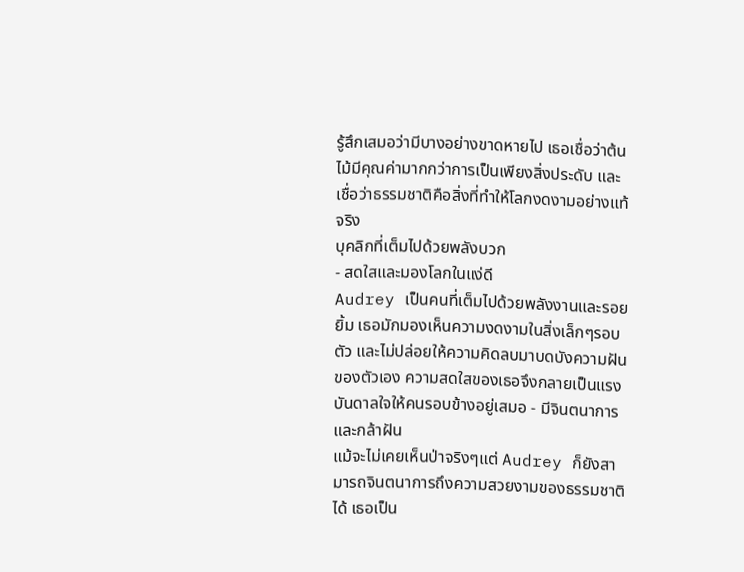รู้สึกเสมอว่ามีบางอย่างขาดหายไป เธอเชื่อว่าต้นไม้มีคุณค่ามากกว่าการเป็นเพียงสิ่งประดับ และเชื่อว่าธรรมชาติคือสิ่งที่ทำให้โลกงดงามอย่างแท้จริง
บุคลิกที่เต็มไปด้วยพลังบวก
- สดใสและมองโลกในแง่ดี
Audrey เป็นคนที่เต็มไปด้วยพลังงานและรอยยิ้ม เธอมักมองเห็นความงดงามในสิ่งเล็กๆรอบตัว และไม่ปล่อยให้ความคิดลบมาบดบังความฝันของตัวเอง ความสดใสของเธอจึงกลายเป็นแรงบันดาลใจให้คนรอบข้างอยู่เสมอ - มีจินตนาการและกล้าฝัน
แม้จะไม่เคยเห็นป่าจริงๆแต่ Audrey ก็ยังสามารถจินตนาการถึงความสวยงามของธรรมชาติได้ เธอเป็น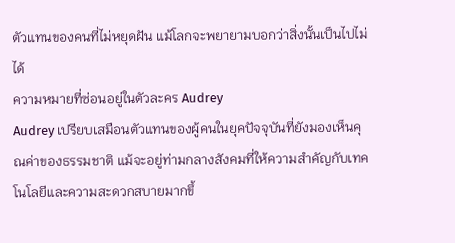ตัวแทนของคนที่ไม่หยุดฝัน แม้โลกจะพยายามบอกว่าสิ่งนั้นเป็นไปไม่ได้
ความหมายที่ซ่อนอยู่ในตัวละคร Audrey
Audrey เปรียบเสมือนตัวแทนของผู้คนในยุคปัจจุบันที่ยังมองเห็นคุณค่าของธรรมชาติ แม้จะอยู่ท่ามกลางสังคมที่ให้ความสำคัญกับเทคโนโลยีและความสะดวกสบายมากขึ้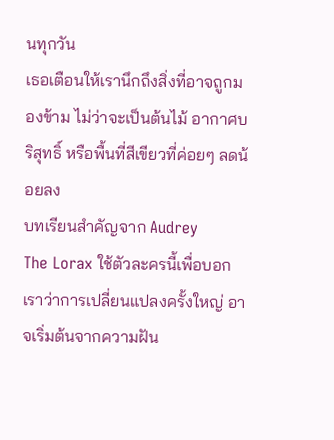นทุกวัน
เธอเตือนให้เรานึกถึงสิ่งที่อาจถูกมองข้าม ไม่ว่าจะเป็นต้นไม้ อากาศบริสุทธิ์ หรือพื้นที่สีเขียวที่ค่อยๆ ลดน้อยลง
บทเรียนสำคัญจาก Audrey
The Lorax ใช้ตัวละครนี้เพื่อบอกเราว่าการเปลี่ยนแปลงครั้งใหญ่ อาจเริ่มต้นจากความฝัน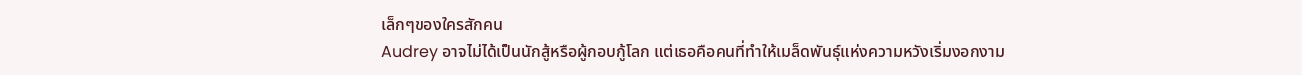เล็กๆของใครสักคน
Audrey อาจไม่ได้เป็นนักสู้หรือผู้กอบกู้โลก แต่เธอคือคนที่ทำให้เมล็ดพันธุ์แห่งความหวังเริ่มงอกงาม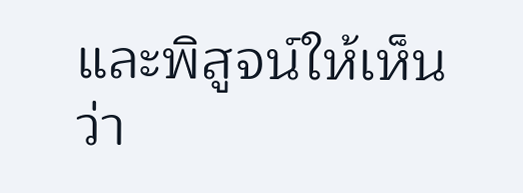และพิสูจน์ให้เห็นว่า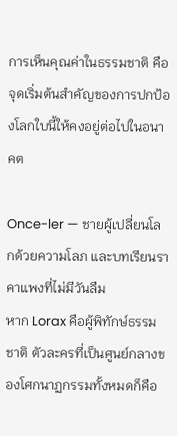การเห็นคุณค่าในธรรมชาติ คือจุดเริ่มต้นสำคัญของการปกป้องโลกใบนี้ให้คงอยู่ต่อไปในอนาคต

Once-ler — ชายผู้เปลี่ยนโลกด้วยความโลภ และบทเรียนราคาแพงที่ไม่มีวันลืม
หาก Lorax คือผู้พิทักษ์ธรรมชาติ ตัวละครที่เป็นศูนย์กลางของโศกนาฏกรรมทั้งหมดก็คือ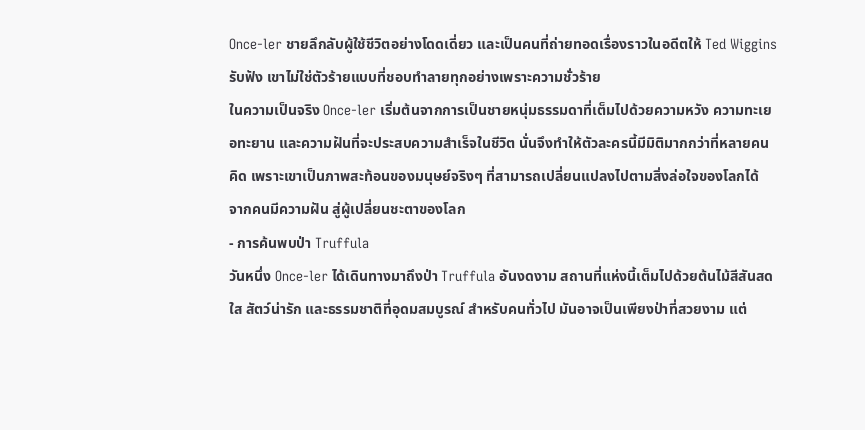Once-ler ชายลึกลับผู้ใช้ชีวิตอย่างโดดเดี่ยว และเป็นคนที่ถ่ายทอดเรื่องราวในอดีตให้ Ted Wiggins รับฟัง เขาไม่ใช่ตัวร้ายแบบที่ชอบทำลายทุกอย่างเพราะความชั่วร้าย
ในความเป็นจริง Once-ler เริ่มต้นจากการเป็นชายหนุ่มธรรมดาที่เต็มไปด้วยความหวัง ความทะเยอทะยาน และความฝันที่จะประสบความสำเร็จในชีวิต นั่นจึงทำให้ตัวละครนี้มีมิติมากกว่าที่หลายคนคิด เพราะเขาเป็นภาพสะท้อนของมนุษย์จริงๆ ที่สามารถเปลี่ยนแปลงไปตามสิ่งล่อใจของโลกได้
จากคนมีความฝัน สู่ผู้เปลี่ยนชะตาของโลก
- การค้นพบป่า Truffula
วันหนึ่ง Once-ler ได้เดินทางมาถึงป่า Truffula อันงดงาม สถานที่แห่งนี้เต็มไปด้วยต้นไม้สีสันสดใส สัตว์น่ารัก และธรรมชาติที่อุดมสมบูรณ์ สำหรับคนทั่วไป มันอาจเป็นเพียงป่าที่สวยงาม แต่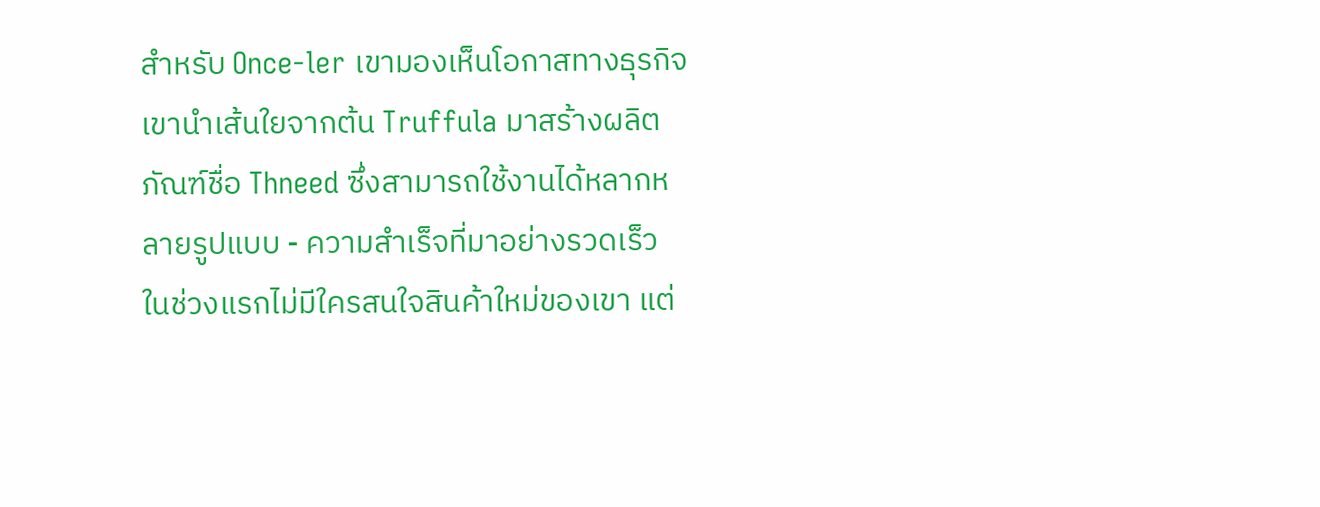สำหรับ Once-ler เขามองเห็นโอกาสทางธุรกิจ เขานำเส้นใยจากต้น Truffula มาสร้างผลิตภัณฑ์ชื่อ Thneed ซึ่งสามารถใช้งานได้หลากหลายรูปแบบ - ความสำเร็จที่มาอย่างรวดเร็ว
ในช่วงแรกไม่มีใครสนใจสินค้าใหม่ของเขา แต่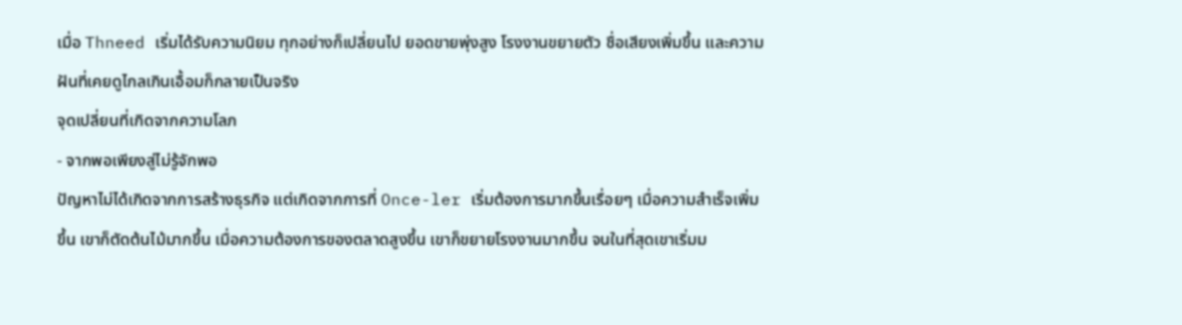เมื่อ Thneed เริ่มได้รับความนิยม ทุกอย่างก็เปลี่ยนไป ยอดขายพุ่งสูง โรงงานขยายตัว ชื่อเสียงเพิ่มขึ้น และความฝันที่เคยดูไกลเกินเอื้อมก็กลายเป็นจริง
จุดเปลี่ยนที่เกิดจากความโลภ
- จากพอเพียงสู่ไม่รู้จักพอ
ปัญหาไม่ได้เกิดจากการสร้างธุรกิจ แต่เกิดจากการที่ Once-ler เริ่มต้องการมากขึ้นเรื่อยๆ เมื่อความสำเร็จเพิ่มขึ้น เขาก็ตัดต้นไม้มากขึ้น เมื่อความต้องการของตลาดสูงขึ้น เขาก็ขยายโรงงานมากขึ้น จนในที่สุดเขาเริ่มม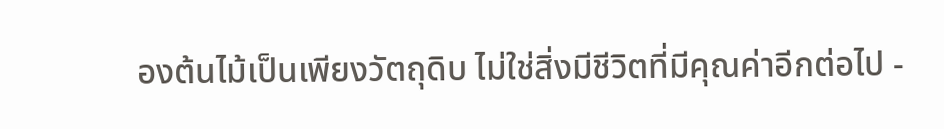องต้นไม้เป็นเพียงวัตถุดิบ ไม่ใช่สิ่งมีชีวิตที่มีคุณค่าอีกต่อไป -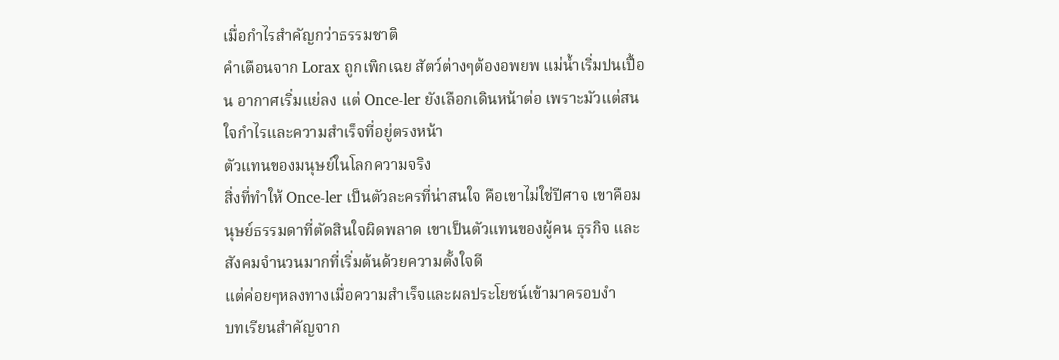เมื่อกำไรสำคัญกว่าธรรมชาติ
คำเตือนจาก Lorax ถูกเพิกเฉย สัตว์ต่างๆต้องอพยพ แม่น้ำเริ่มปนเปื้อน อากาศเริ่มแย่ลง แต่ Once-ler ยังเลือกเดินหน้าต่อ เพราะมัวแต่สนใจกำไรและความสำเร็จที่อยู่ตรงหน้า
ตัวแทนของมนุษย์ในโลกความจริง
สิ่งที่ทำให้ Once-ler เป็นตัวละครที่น่าสนใจ คือเขาไม่ใช่ปีศาจ เขาคือมนุษย์ธรรมดาที่ตัดสินใจผิดพลาด เขาเป็นตัวแทนของผู้คน ธุรกิจ และสังคมจำนวนมากที่เริ่มต้นด้วยความตั้งใจดี
แต่ค่อยๆหลงทางเมื่อความสำเร็จและผลประโยชน์เข้ามาครอบงำ
บทเรียนสำคัญจาก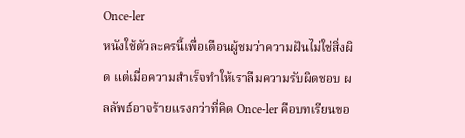Once-ler
หนังใช้ตัวละครนี้เพื่อเตือนผู้ชมว่าความฝันไม่ใช่สิ่งผิด แต่เมื่อความสำเร็จทำให้เราลืมความรับผิดชอบ ผลลัพธ์อาจร้ายแรงกว่าที่คิด Once-ler คือบทเรียนขอ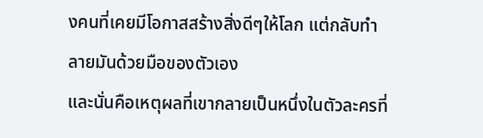งคนที่เคยมีโอกาสสร้างสิ่งดีๆให้โลก แต่กลับทำลายมันด้วยมือของตัวเอง
และนั่นคือเหตุผลที่เขากลายเป็นหนึ่งในตัวละครที่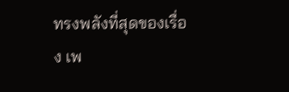ทรงพลังที่สุดของเรื่อง เพ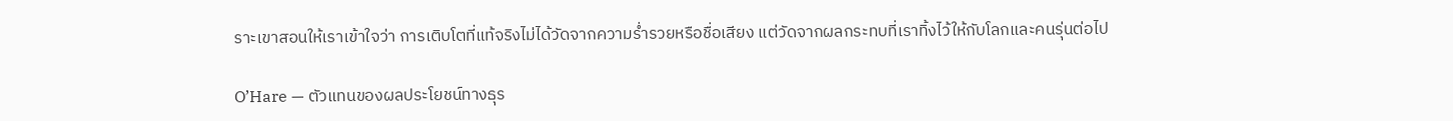ราะเขาสอนให้เราเข้าใจว่า การเติบโตที่แท้จริงไม่ได้วัดจากความร่ำรวยหรือชื่อเสียง แต่วัดจากผลกระทบที่เราทิ้งไว้ให้กับโลกและคนรุ่นต่อไป

O’Hare — ตัวแทนของผลประโยชน์ทางธุร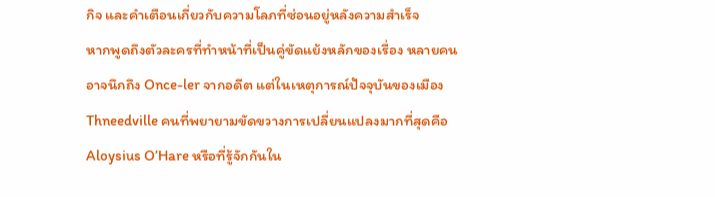กิจ และคำเตือนเกี่ยวกับความโลภที่ซ่อนอยู่หลังความสำเร็จ
หากพูดถึงตัวละครที่ทำหน้าที่เป็นคู่ขัดแย้งหลักของเรื่อง หลายคนอาจนึกถึง Once-ler จากอดีต แต่ในเหตุการณ์ปัจจุบันของเมือง Thneedville คนที่พยายามขัดขวางการเปลี่ยนแปลงมากที่สุดคือ Aloysius O’Hare หรือที่รู้จักกันใน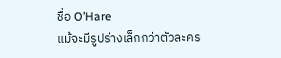ชื่อ O’Hare
แม้จะมีรูปร่างเล็กกว่าตัวละคร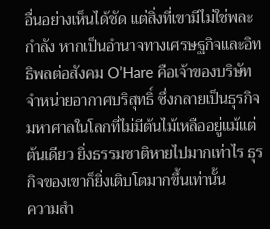อื่นอย่างเห็นได้ชัด แต่สิ่งที่เขามีไม่ใช่พละกำลัง หากเป็นอำนาจทางเศรษฐกิจและอิทธิพลต่อสังคม O’Hare คือเจ้าของบริษัทจำหน่ายอากาศบริสุทธิ์ ซึ่งกลายเป็นธุรกิจมหาศาลในโลกที่ไม่มีต้นไม้เหลืออยู่แม้แต่ต้นเดียว ยิ่งธรรมชาติหายไปมากเท่าไร ธุรกิจของเขาก็ยิ่งเติบโตมากขึ้นเท่านั้น
ความสำ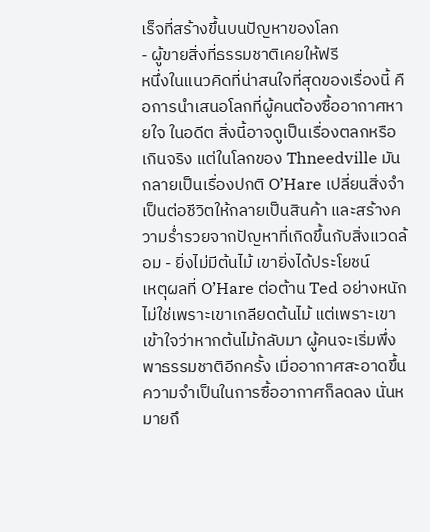เร็จที่สร้างขึ้นบนปัญหาของโลก
- ผู้ขายสิ่งที่ธรรมชาติเคยให้ฟรี
หนึ่งในแนวคิดที่น่าสนใจที่สุดของเรื่องนี้ คือการนำเสนอโลกที่ผู้คนต้องซื้ออากาศหายใจ ในอดีต สิ่งนี้อาจดูเป็นเรื่องตลกหรือเกินจริง แต่ในโลกของ Thneedville มันกลายเป็นเรื่องปกติ O’Hare เปลี่ยนสิ่งจำเป็นต่อชีวิตให้กลายเป็นสินค้า และสร้างความร่ำรวยจากปัญหาที่เกิดขึ้นกับสิ่งแวดล้อม - ยิ่งไม่มีต้นไม้ เขายิ่งได้ประโยชน์
เหตุผลที่ O’Hare ต่อต้าน Ted อย่างหนัก ไม่ใช่เพราะเขาเกลียดต้นไม้ แต่เพราะเขาเข้าใจว่าหากต้นไม้กลับมา ผู้คนจะเริ่มพึ่งพาธรรมชาติอีกครั้ง เมื่ออากาศสะอาดขึ้น ความจำเป็นในการซื้ออากาศก็ลดลง นั่นหมายถึ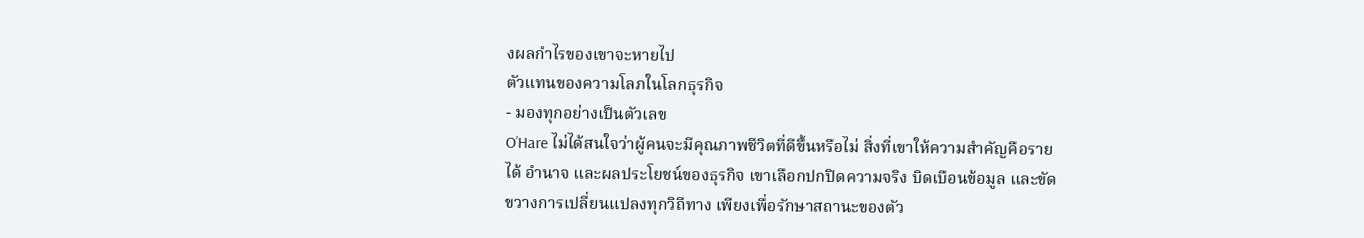งผลกำไรของเขาจะหายไป
ตัวแทนของความโลภในโลกธุรกิจ
- มองทุกอย่างเป็นตัวเลข
O’Hare ไม่ได้สนใจว่าผู้คนจะมีคุณภาพชีวิตที่ดีขึ้นหรือไม่ สิ่งที่เขาให้ความสำคัญคือรายได้ อำนาจ และผลประโยชน์ของธุรกิจ เขาเลือกปกปิดความจริง บิดเบือนข้อมูล และขัดขวางการเปลี่ยนแปลงทุกวิถีทาง เพียงเพื่อรักษาสถานะของตัว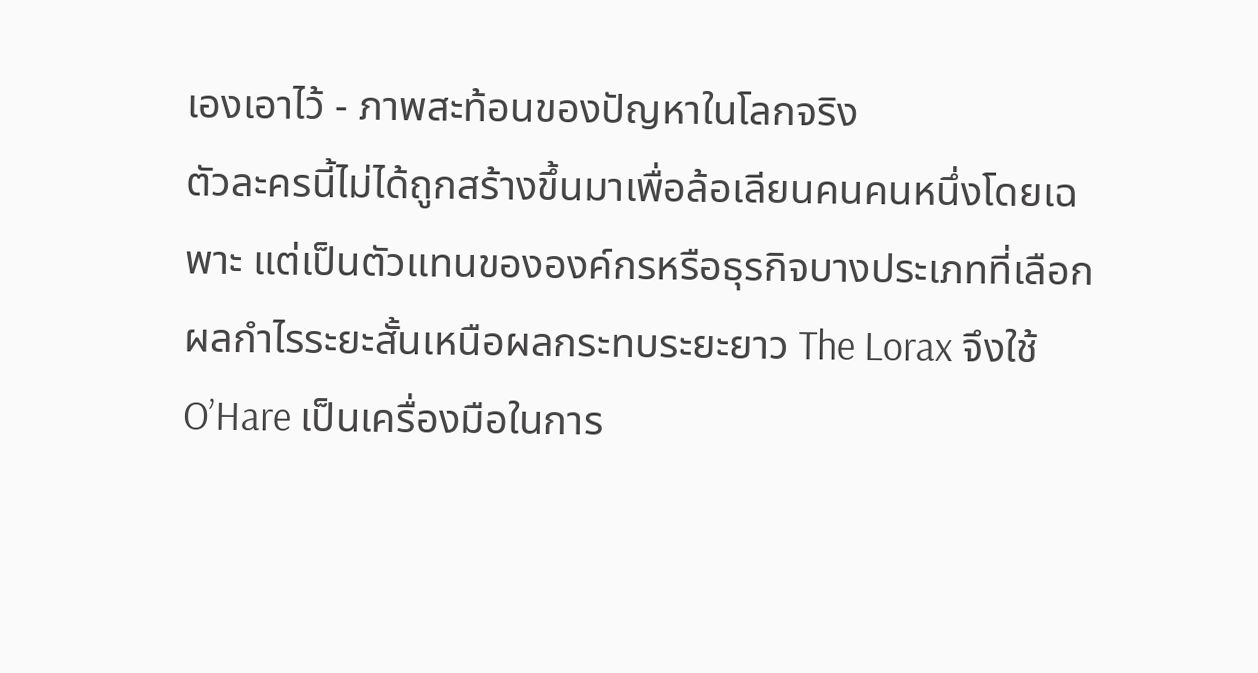เองเอาไว้ - ภาพสะท้อนของปัญหาในโลกจริง
ตัวละครนี้ไม่ได้ถูกสร้างขึ้นมาเพื่อล้อเลียนคนคนหนึ่งโดยเฉพาะ แต่เป็นตัวแทนขององค์กรหรือธุรกิจบางประเภทที่เลือกผลกำไรระยะสั้นเหนือผลกระทบระยะยาว The Lorax จึงใช้ O’Hare เป็นเครื่องมือในการ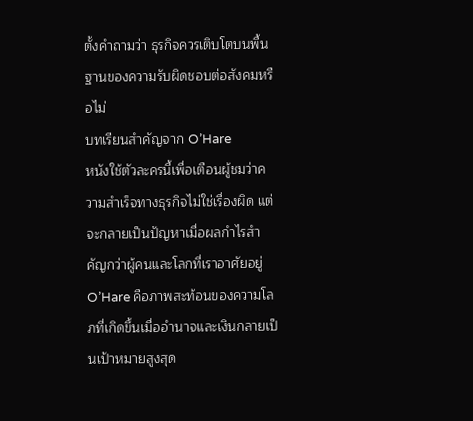ตั้งคำถามว่า ธุรกิจควรเติบโตบนพื้นฐานของความรับผิดชอบต่อสังคมหรือไม่
บทเรียนสำคัญจาก O’Hare
หนังใช้ตัวละครนี้เพื่อเตือนผู้ชมว่าความสำเร็จทางธุรกิจไม่ใช่เรื่องผิด แต่จะกลายเป็นปัญหาเมื่อผลกำไรสำคัญกว่าผู้คนและโลกที่เราอาศัยอยู่ O’Hare คือภาพสะท้อนของความโลภที่เกิดขึ้นเมื่ออำนาจและเงินกลายเป็นเป้าหมายสูงสุด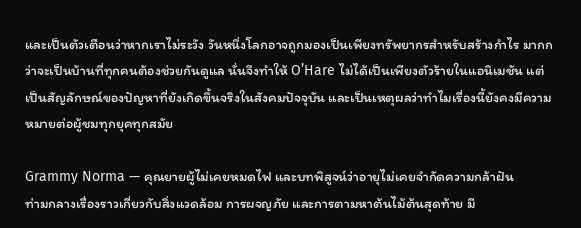และเป็นตัวเตือนว่าหากเราไม่ระวัง วันหนึ่งโลกอาจถูกมองเป็นเพียงทรัพยากรสำหรับสร้างกำไร มากกว่าจะเป็นบ้านที่ทุกคนต้องช่วยกันดูแล นั่นจึงทำให้ O’Hare ไม่ได้เป็นเพียงตัวร้ายในแอนิเมชัน แต่เป็นสัญลักษณ์ของปัญหาที่ยังเกิดขึ้นจริงในสังคมปัจจุบัน และเป็นเหตุผลว่าทำไมเรื่องนี้ยังคงมีความหมายต่อผู้ชมทุกยุคทุกสมัย

Grammy Norma — คุณยายผู้ไม่เคยหมดไฟ และบทพิสูจน์ว่าอายุไม่เคยจำกัดความกล้าฝัน
ท่ามกลางเรื่องราวเกี่ยวกับสิ่งแวดล้อม การผจญภัย และการตามหาต้นไม้ต้นสุดท้าย มี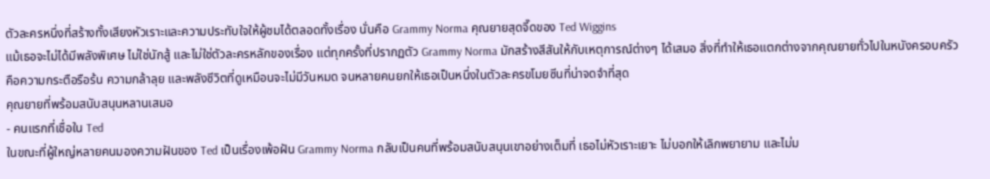ตัวละครหนึ่งที่สร้างทั้งเสียงหัวเราะและความประทับใจให้ผู้ชมได้ตลอดทั้งเรื่อง นั่นคือ Grammy Norma คุณยายสุดจี๊ดของ Ted Wiggins
แม้เธอจะไม่ได้มีพลังพิเศษ ไม่ใช่นักสู้ และไม่ใช่ตัวละครหลักของเรื่อง แต่ทุกครั้งที่ปรากฏตัว Grammy Norma มักสร้างสีสันให้กับเหตุการณ์ต่างๆ ได้เสมอ สิ่งที่ทำให้เธอแตกต่างจากคุณยายทั่วไปในหนังครอบครัว คือความกระตือรือร้น ความกล้าลุย และพลังชีวิตที่ดูเหมือนจะไม่มีวันหมด จนหลายคนยกให้เธอเป็นหนึ่งในตัวละครขโมยซีนที่น่าจดจำที่สุด
คุณยายที่พร้อมสนับสนุนหลานเสมอ
- คนแรกที่เชื่อใน Ted
ในขณะที่ผู้ใหญ่หลายคนมองความฝันของ Ted เป็นเรื่องเพ้อฝัน Grammy Norma กลับเป็นคนที่พร้อมสนับสนุนเขาอย่างเต็มที่ เธอไม่หัวเราะเยาะ ไม่บอกให้เลิกพยายาม และไม่ม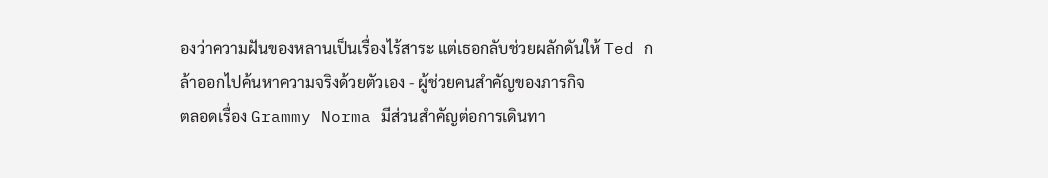องว่าความฝันของหลานเป็นเรื่องไร้สาระ แต่เธอกลับช่วยผลักดันให้ Ted กล้าออกไปค้นหาความจริงด้วยตัวเอง - ผู้ช่วยคนสำคัญของภารกิจ
ตลอดเรื่อง Grammy Norma มีส่วนสำคัญต่อการเดินทา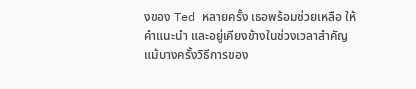งของ Ted หลายครั้ง เธอพร้อมช่วยเหลือ ให้คำแนะนำ และอยู่เคียงข้างในช่วงเวลาสำคัญ แม้บางครั้งวิธีการของ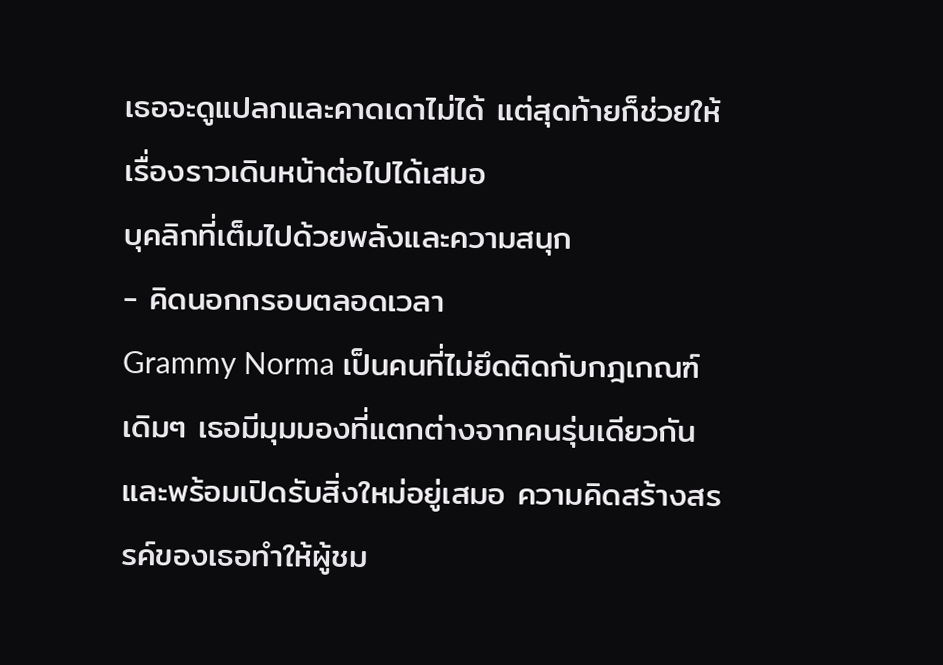เธอจะดูแปลกและคาดเดาไม่ได้ แต่สุดท้ายก็ช่วยให้เรื่องราวเดินหน้าต่อไปได้เสมอ
บุคลิกที่เต็มไปด้วยพลังและความสนุก
- คิดนอกกรอบตลอดเวลา
Grammy Norma เป็นคนที่ไม่ยึดติดกับกฎเกณฑ์เดิมๆ เธอมีมุมมองที่แตกต่างจากคนรุ่นเดียวกัน และพร้อมเปิดรับสิ่งใหม่อยู่เสมอ ความคิดสร้างสรรค์ของเธอทำให้ผู้ชม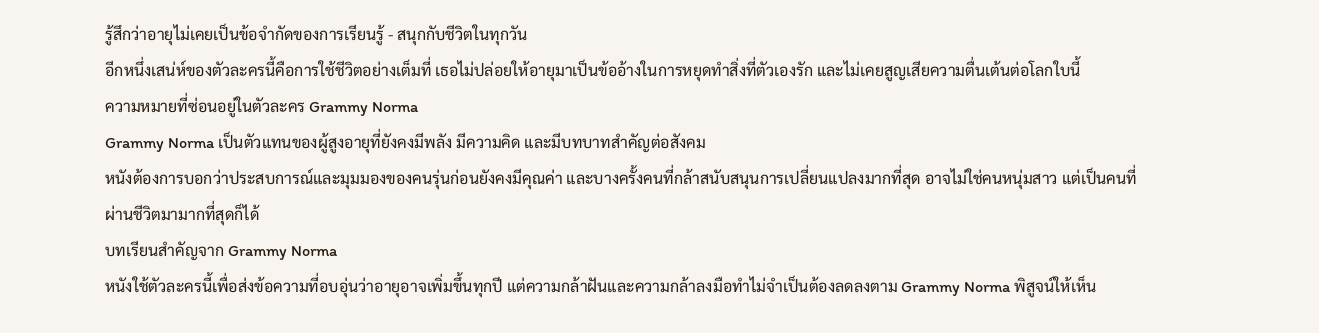รู้สึกว่าอายุไม่เคยเป็นข้อจำกัดของการเรียนรู้ - สนุกกับชีวิตในทุกวัน
อีกหนึ่งเสน่ห์ของตัวละครนี้คือการใช้ชีวิตอย่างเต็มที่ เธอไม่ปล่อยให้อายุมาเป็นข้ออ้างในการหยุดทำสิ่งที่ตัวเองรัก และไม่เคยสูญเสียความตื่นเต้นต่อโลกใบนี้
ความหมายที่ซ่อนอยู่ในตัวละคร Grammy Norma
Grammy Norma เป็นตัวแทนของผู้สูงอายุที่ยังคงมีพลัง มีความคิด และมีบทบาทสำคัญต่อสังคม
หนังต้องการบอกว่าประสบการณ์และมุมมองของคนรุ่นก่อนยังคงมีคุณค่า และบางครั้งคนที่กล้าสนับสนุนการเปลี่ยนแปลงมากที่สุด อาจไม่ใช่คนหนุ่มสาว แต่เป็นคนที่ผ่านชีวิตมามากที่สุดก็ได้
บทเรียนสำคัญจาก Grammy Norma
หนังใช้ตัวละครนี้เพื่อส่งข้อความที่อบอุ่นว่าอายุอาจเพิ่มขึ้นทุกปี แต่ความกล้าฝันและความกล้าลงมือทำไม่จำเป็นต้องลดลงตาม Grammy Norma พิสูจน์ให้เห็น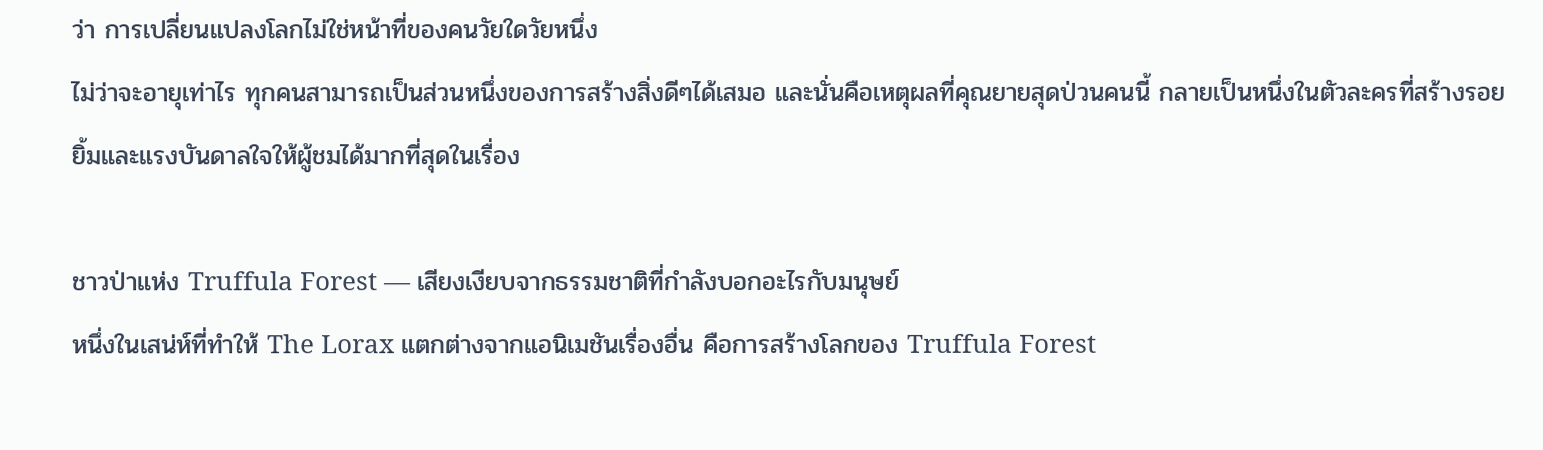ว่า การเปลี่ยนแปลงโลกไม่ใช่หน้าที่ของคนวัยใดวัยหนึ่ง
ไม่ว่าจะอายุเท่าไร ทุกคนสามารถเป็นส่วนหนึ่งของการสร้างสิ่งดีๆได้เสมอ และนั่นคือเหตุผลที่คุณยายสุดป่วนคนนี้ กลายเป็นหนึ่งในตัวละครที่สร้างรอยยิ้มและแรงบันดาลใจให้ผู้ชมได้มากที่สุดในเรื่อง

ชาวป่าแห่ง Truffula Forest — เสียงเงียบจากธรรมชาติที่กำลังบอกอะไรกับมนุษย์
หนึ่งในเสน่ห์ที่ทำให้ The Lorax แตกต่างจากแอนิเมชันเรื่องอื่น คือการสร้างโลกของ Truffula Forest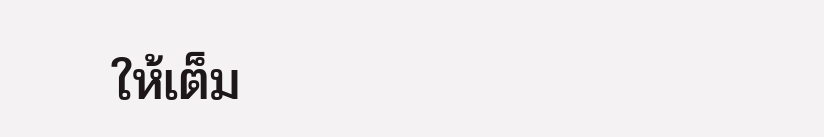ให้เต็ม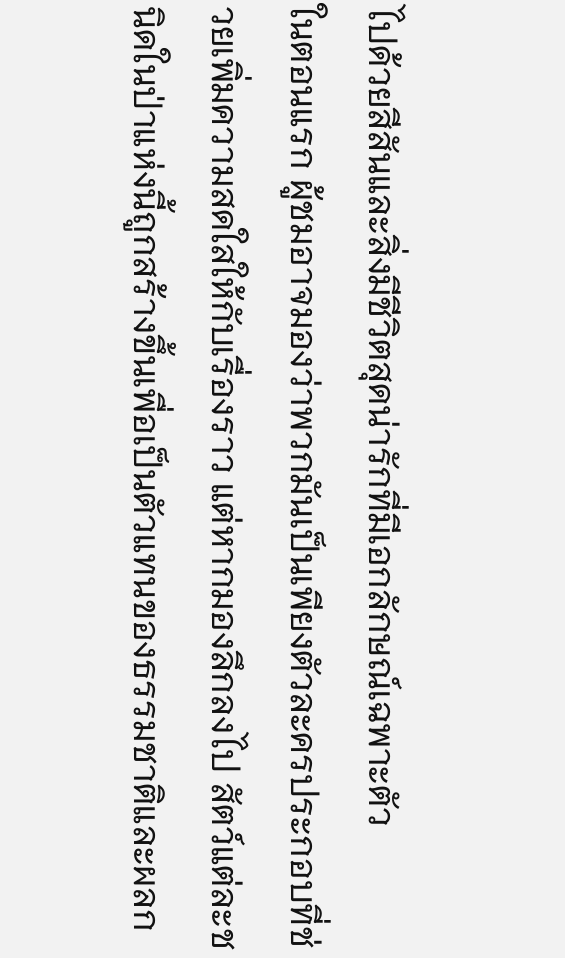ไปด้วยสีสันและสิ่งมีชีวิตสุดน่ารักที่มีเอกลักษณ์เฉพาะตัว
ในตอนแรก ผู้ชมอาจมองว่าพวกมันเป็นเพียงตัวละครประกอบที่ช่วยเพิ่มความสดใสให้กับเรื่องราว แต่หากมองลึกลงไป สัตว์แต่ละชนิดในป่าแห่งนี้ถูกสร้างขึ้นเพื่อเป็นตัวแทนของธรรมชาติและผลก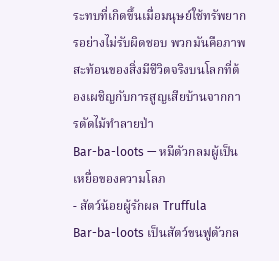ระทบที่เกิดขึ้นเมื่อมนุษย์ใช้ทรัพยากรอย่างไม่รับผิดชอบ พวกมันคือภาพสะท้อนของสิ่งมีชีวิตจริงบนโลกที่ต้องเผชิญกับการสูญเสียบ้านจากการตัดไม้ทำลายป่า
Bar-ba-loots — หมีตัวกลมผู้เป็นเหยื่อของความโลภ
- สัตว์น้อยผู้รักผล Truffula
Bar-ba-loots เป็นสัตว์ขนฟูตัวกล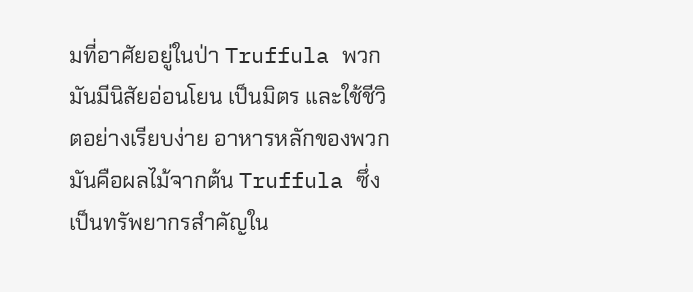มที่อาศัยอยู่ในป่า Truffula พวกมันมีนิสัยอ่อนโยน เป็นมิตร และใช้ชีวิตอย่างเรียบง่าย อาหารหลักของพวกมันคือผลไม้จากต้น Truffula ซึ่งเป็นทรัพยากรสำคัญใน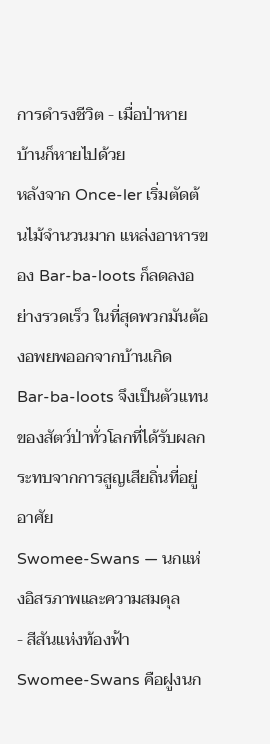การดำรงชีวิต - เมื่อป่าหาย บ้านก็หายไปด้วย
หลังจาก Once-ler เริ่มตัดต้นไม้จำนวนมาก แหล่งอาหารของ Bar-ba-loots ก็ลดลงอย่างรวดเร็ว ในที่สุดพวกมันต้องอพยพออกจากบ้านเกิด Bar-ba-loots จึงเป็นตัวแทนของสัตว์ป่าทั่วโลกที่ได้รับผลกระทบจากการสูญเสียถิ่นที่อยู่อาศัย
Swomee-Swans — นกแห่งอิสรภาพและความสมดุล
- สีสันแห่งท้องฟ้า
Swomee-Swans คือฝูงนก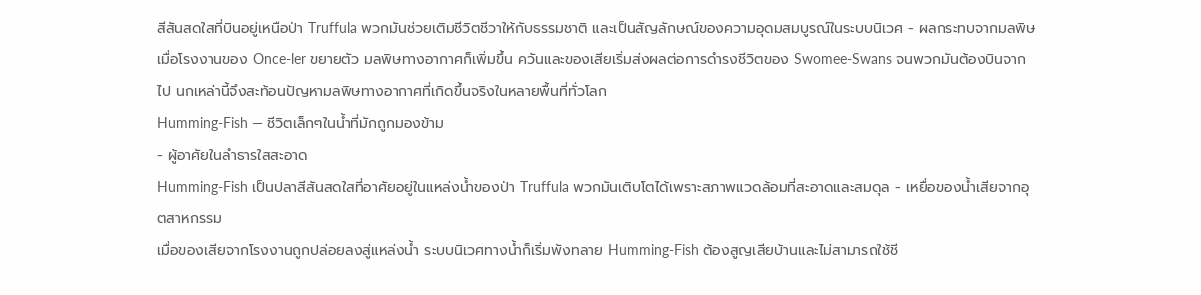สีสันสดใสที่บินอยู่เหนือป่า Truffula พวกมันช่วยเติมชีวิตชีวาให้กับธรรมชาติ และเป็นสัญลักษณ์ของความอุดมสมบูรณ์ในระบบนิเวศ - ผลกระทบจากมลพิษ
เมื่อโรงงานของ Once-ler ขยายตัว มลพิษทางอากาศก็เพิ่มขึ้น ควันและของเสียเริ่มส่งผลต่อการดำรงชีวิตของ Swomee-Swans จนพวกมันต้องบินจากไป นกเหล่านี้จึงสะท้อนปัญหามลพิษทางอากาศที่เกิดขึ้นจริงในหลายพื้นที่ทั่วโลก
Humming-Fish — ชีวิตเล็กๆในน้ำที่มักถูกมองข้าม
- ผู้อาศัยในลำธารใสสะอาด
Humming-Fish เป็นปลาสีสันสดใสที่อาศัยอยู่ในแหล่งน้ำของป่า Truffula พวกมันเติบโตได้เพราะสภาพแวดล้อมที่สะอาดและสมดุล - เหยื่อของน้ำเสียจากอุตสาหกรรม
เมื่อของเสียจากโรงงานถูกปล่อยลงสู่แหล่งน้ำ ระบบนิเวศทางน้ำก็เริ่มพังทลาย Humming-Fish ต้องสูญเสียบ้านและไม่สามารถใช้ชี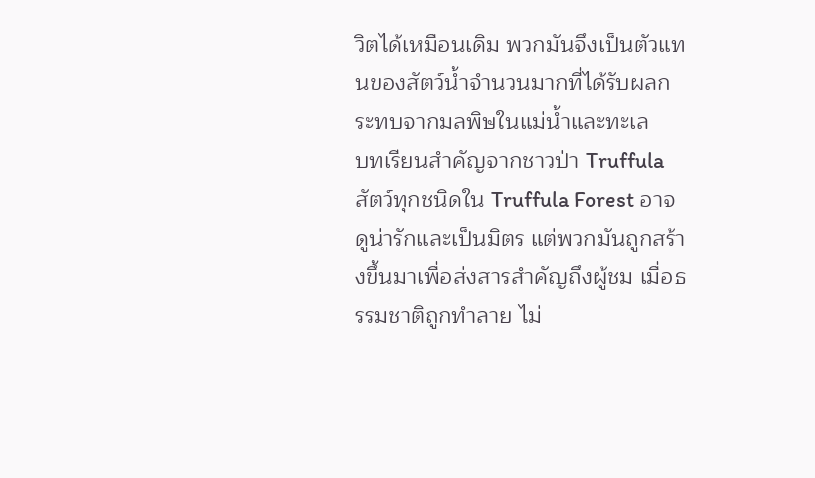วิตได้เหมือนเดิม พวกมันจึงเป็นตัวแทนของสัตว์น้ำจำนวนมากที่ได้รับผลกระทบจากมลพิษในแม่น้ำและทะเล
บทเรียนสำคัญจากชาวป่า Truffula
สัตว์ทุกชนิดใน Truffula Forest อาจดูน่ารักและเป็นมิตร แต่พวกมันถูกสร้างขึ้นมาเพื่อส่งสารสำคัญถึงผู้ชม เมื่อธรรมชาติถูกทำลาย ไม่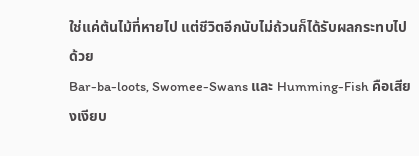ใช่แค่ต้นไม้ที่หายไป แต่ชีวิตอีกนับไม่ถ้วนก็ได้รับผลกระทบไปด้วย
Bar-ba-loots, Swomee-Swans และ Humming-Fish คือเสียงเงียบ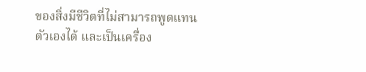ของสิ่งมีชีวิตที่ไม่สามารถพูดแทนตัวเองได้ และเป็นเครื่อง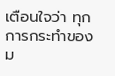เตือนใจว่า ทุกการกระทำของม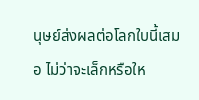นุษย์ส่งผลต่อโลกใบนี้เสมอ ไม่ว่าจะเล็กหรือให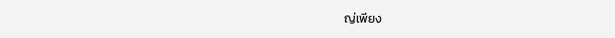ญ่เพียง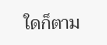ใดก็ตาม